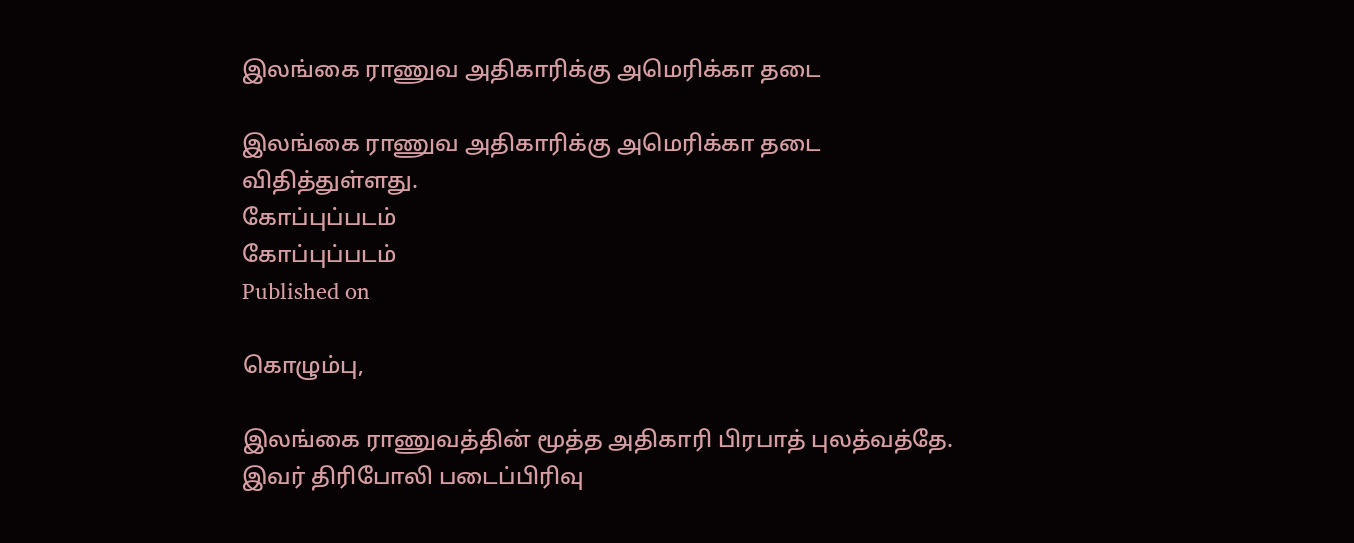இலங்கை ராணுவ அதிகாரிக்கு அமெரிக்கா தடை

இலங்கை ராணுவ அதிகாரிக்கு அமெரிக்கா தடை விதித்துள்ளது.
கோப்புப்படம்
கோப்புப்படம்
Published on

கொழும்பு,

இலங்கை ராணுவத்தின் மூத்த அதிகாரி பிரபாத் புலத்வத்தே. இவர் திரிபோலி படைப்பிரிவு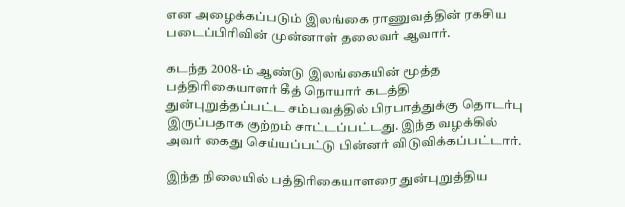என அழைக்கப்படும் இலங்கை ராணுவத்தின் ரகசிய படைப்பிரிவின் முன்னாள் தலைவர் ஆவார்.

கடந்த 2008-ம் ஆண்டு இலங்கையின் மூத்த பத்திரிகையாளர் கீத் நொயார் கடத்தி துன்புறுத்தப்பட்ட சம்பவத்தில் பிரபாத்துக்கு தொடர்பு இருப்பதாக குற்றம் சாட்டப்பட்டது. இந்த வழக்கில் அவர் கைது செய்யப்பட்டு பின்னர் விடுவிக்கப்பட்டார்.

இந்த நிலையில் பத்திரிகையாளரை துன்புறுத்திய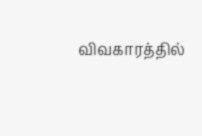விவகாரத்தில்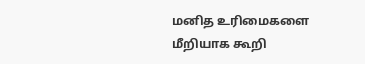மனித உரிமைகளை மீறியாக கூறி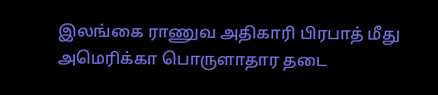இலங்கை ராணுவ அதிகாரி பிரபாத் மீது அமெரிக்கா பொருளாதார தடை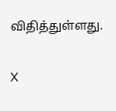விதித்துள்ளது.

X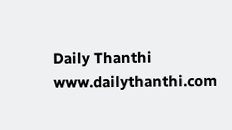Daily Thanthi
www.dailythanthi.com